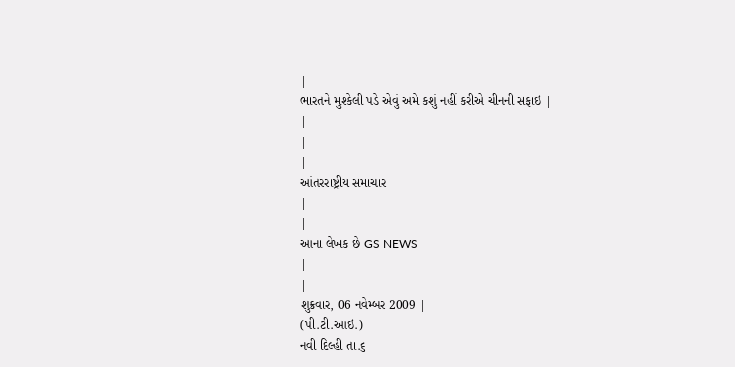|
ભારતને મુશ્કેલી પડે એવું અમે કશું નહીં કરીએ ચીનની સફાઇ |
|
|
|
આંતરરાષ્ટ્રીય સમાચાર
|
|
આના લેખક છે GS NEWS
|
|
શુક્રવાર, 06 નવેમ્બર 2009 |
(પી.ટી.આઇ.)
નવી દિલ્હી તા.૬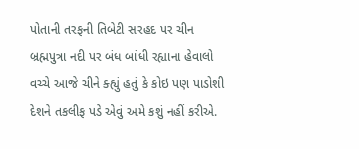પોતાની તરફની તિબેટી સરહદ પર ચીન બ્રહ્મપુત્રા નદી પર બંધ બાંધી રહ્યાના હેવાલો વચ્ચે આજે ચીને ક્હ્યું હતું કે કોઇ પણ પાડોશી દેશને તકલીફ પડે એવું અમે કશું નહીં કરીએ.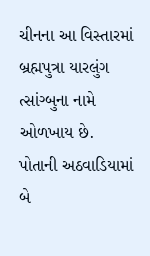ચીનના આ વિસ્તારમાં બ્રહ્મપુત્રા યારલુંગ ત્સાંગ્બુના નામે ઓળખાય છે.
પોતાની અઠવાડિયામાં બે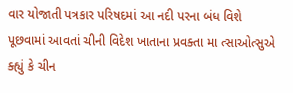વાર યોજાતી પત્રકાર પરિષદમાં આ નદી પરના બંધ વિશે
પૂછવામાં આવતાં ચીની વિદેશ ખાતાના પ્રવક્તા મા ત્સાઓત્સુએ ક્હ્યું કે ચીન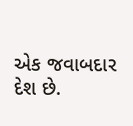એક જવાબદાર દેશ છે.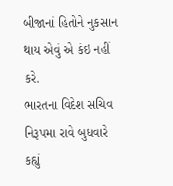બીજાનાં હિતોને નુકસાન થાય એવું એ કંઇ નહીં કરે.
ભારતના વિદેશ સચિવ નિરૂપમા રાવે બુધવારે કહ્યું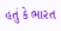હતું કે ભારત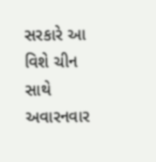સરકારે આ
વિશે ચીન સાથે અવારનવાર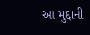આ મુદ્દાની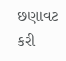છણાવટ કરી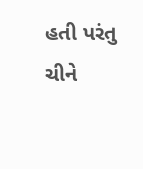હતી પરંતુ ચીને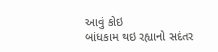આવું કોઇ
બાંધકામ થઇ રહ્યાનો સદંતર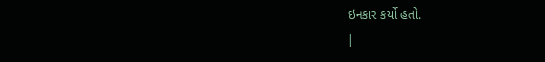ઇનકાર કર્યો હતો.
|